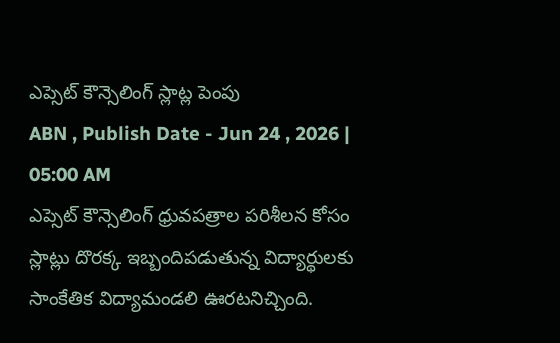ఎప్సెట్ కౌన్సెలింగ్ స్లాట్ల పెంపు
ABN , Publish Date - Jun 24 , 2026 | 05:00 AM
ఎప్సెట్ కౌన్సెలింగ్ ధ్రువపత్రాల పరిశీలన కోసం స్లాట్లు దొరక్క ఇబ్బందిపడుతున్న విద్యార్థులకు సాంకేతిక విద్యామండలి ఊరటనిచ్చింది.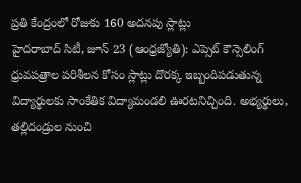ప్రతి కేంద్రంలో రోజుకు 160 అదనపు స్లాట్లు
హైదరాబాద్ సిటీ, జూన్ 23 (ఆంధ్రజ్యోతి): ఎప్సెట్ కౌన్సెలింగ్ ధ్రువపత్రాల పరిశీలన కోసం స్లాట్లు దొరక్క ఇబ్బందిపడుతున్న విద్యార్థులకు సాంకేతిక విద్యామండలి ఊరటనిచ్చింది. అభ్యర్థులు, తల్లిదండ్రుల నుంచి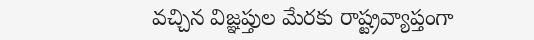వచ్చిన విజ్ఞప్తుల మేరకు రాష్ట్రవ్యాప్తంగా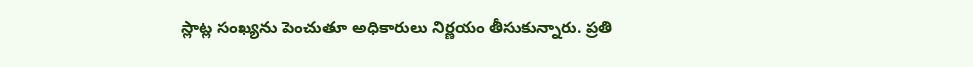స్లాట్ల సంఖ్యను పెంచుతూ అధికారులు నిర్ణయం తీసుకున్నారు. ప్రతి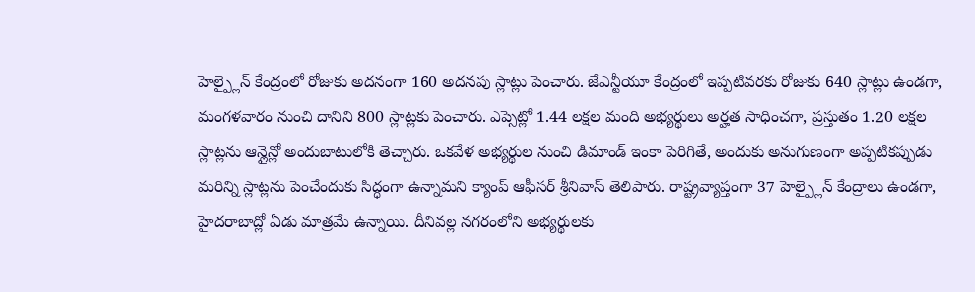హెల్ప్లైన్ కేంద్రంలో రోజుకు అదనంగా 160 అదనపు స్లాట్లు పెంచారు. జేఎన్టీయూ కేంద్రంలో ఇప్పటివరకు రోజుకు 640 స్లాట్లు ఉండగా, మంగళవారం నుంచి దానిని 800 స్లాట్లకు పెంచారు. ఎప్సెట్లో 1.44 లక్షల మంది అభ్యర్థులు అర్హత సాధించగా, ప్రస్తుతం 1.20 లక్షల స్లాట్లను ఆన్లైన్లో అందుబాటులోకి తెచ్చారు. ఒకవేళ అభ్యర్థుల నుంచి డిమాండ్ ఇంకా పెరిగితే, అందుకు అనుగుణంగా అప్పటికప్పుడు మరిన్ని స్లాట్లను పెంచేందుకు సిద్ధంగా ఉన్నామని క్యాంప్ ఆఫీసర్ శ్రీనివాస్ తెలిపారు. రాష్ట్రవ్యాప్తంగా 37 హెల్ప్లైన్ కేంద్రాలు ఉండగా, హైదరాబాద్లో ఏడు మాత్రమే ఉన్నాయి. దీనివల్ల నగరంలోని అభ్యర్థులకు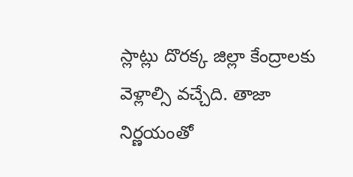స్లాట్లు దొరక్క జిల్లా కేంద్రాలకు వెళ్లాల్సి వచ్చేది. తాజా నిర్ణయంతో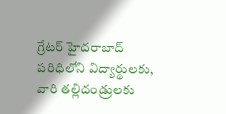గ్రేటర్ హైదరాబాద్ పరిధిలోని విద్యార్థులకు, వారి తల్లిదండ్రులకు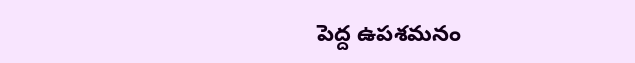పెద్ద ఉపశమనం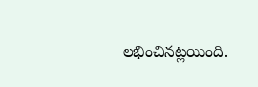లభించినట్లయింది.